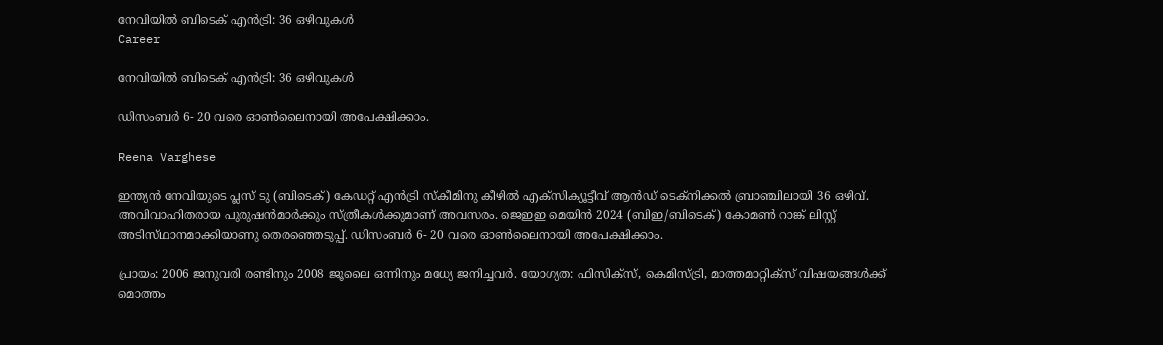നേവിയിൽ ബിടെക് എൻട്രി: 36 ഒഴിവുകൾ
Career

നേവിയിൽ ബിടെക് എൻട്രി: 36 ഒഴിവുകൾ

ഡിസംബർ 6- 20 വരെ ഓൺലൈനായി അപേക്ഷിക്കാം.

Reena Varghese

ഇന്ത്യൻ നേവിയുടെ പ്ലസ് ടു (ബിടെക്) കേഡറ്റ് എൻട്രി സ്കീമിനു കീഴിൽ എക്സിക്യൂട്ടീവ് ആൻഡ് ടെക്നിക്കൽ ബ്രാഞ്ചിലായി 36 ഒഴിവ്. അവിവാഹിതരായ പുരുഷൻമാർക്കും സ്ത്രീകൾക്കുമാണ് അവസരം. ജെഇഇ മെയിൻ 2024 (ബിഇ/ബിടെക്) കോമൺ റാങ്ക് ലിസ്റ്റ് അടിസ്‌ഥാനമാക്കിയാണു തെരഞ്ഞെടുപ്പ്. ഡിസംബർ 6- 20 വരെ ഓൺലൈനായി അപേക്ഷിക്കാം.

പ്രായം: 2006 ജനുവരി രണ്ടിനും 2008 ജൂലൈ ഒന്നിനും മധ്യേ ജനിച്ചവർ. യോഗ്യത: ഫിസിക്സ്, കെമിസ്ട്രി, മാത്തമാറ്റിക്സ‌് വിഷയങ്ങൾക്ക് മൊത്തം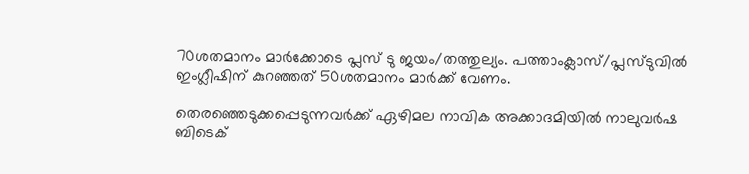70ശതമാനം മാർക്കോടെ പ്ലസ് ടു ജയം/തത്തുല്യം. പത്താംക്ലാസ്/പ്ലസ്ടുവിൽ ഇംഗ്ലീഷിന് കുറഞ്ഞത് 50ശതമാനം മാർക്ക് വേണം.

തെരഞ്ഞെടുക്കപ്പെടുന്നവർക്ക് ഏഴിമല നാവിക അക്കാദമിയിൽ നാലുവർഷ ബിടെക്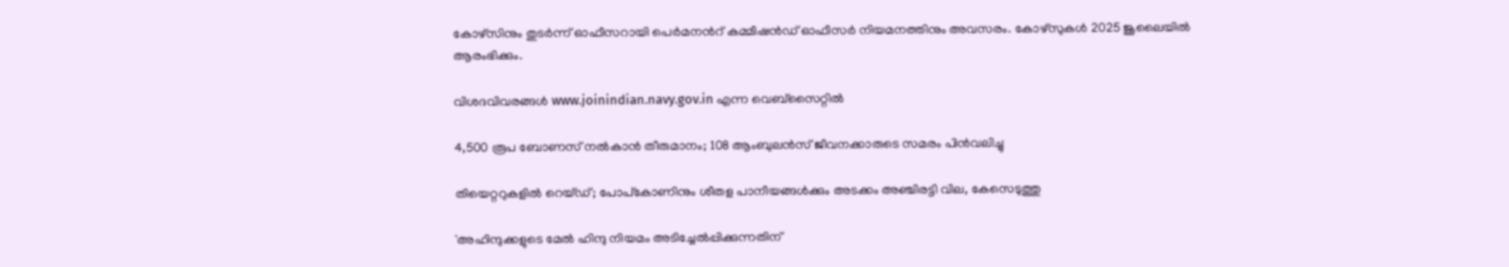കോഴ്‌സിനും തുടർന്ന് ഓഫീസറായി പെർമനന്‍റ് കമ്മീഷൻഡ് ഓഫീസർ നിയമനത്തിനും അവസരം. കോഴ്സുകൾ 2025 ജൂലൈയിൽ ആരംഭിക്കും.

വിശദവിവരങ്ങൾ www.joinindian.navy.gov.in എന്ന വെബ്സൈറ്റിൽ

4,500 രൂപ ബോണസ് നല്‍കാന്‍ തീരുമാനം; 108 ആംബുലന്‍സ് ജീവനക്കാരുടെ സമരം പിന്‍വലിച്ചു

തിയെറ്ററുകളിൽ റെയ്ഡ്; പോപ്‌കോണിനും ശീതള പാനീയങ്ങൾക്കും അടക്കം അഞ്ചിരട്ടി വില, കേസെടുത്തു

'അഹിന്ദുക്കളുടെ മേൽ ഹിന്ദു നിയമം അടിച്ചേൽപ്പിക്കുന്നതിന്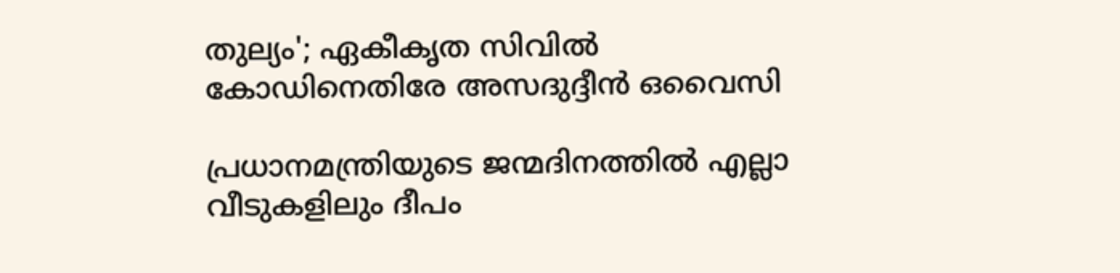തുല‍്യം'; ഏകീകൃത സിവിൽ കോഡിനെതിരേ അസദുദ്ദീൻ ഒവൈസി

പ്രധാനമന്ത്രിയുടെ ജന്മദിനത്തിൽ എല്ലാ വീടുകളിലും ദീപം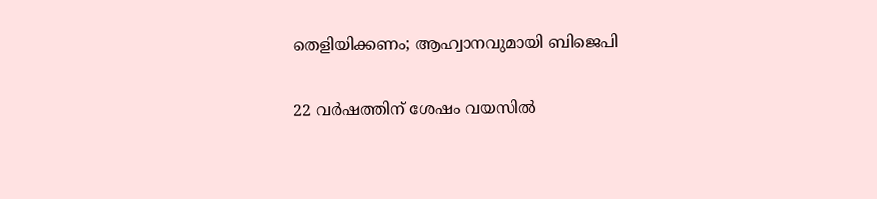തെളിയിക്കണം; ആഹ്വാനവുമായി ബിജെപി

22 വർഷത്തിന് ശേഷം വയസിൽ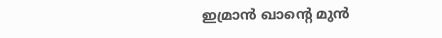ഇമ്രാൻ ഖാന്‍റെ മുൻ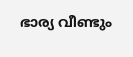ഭാര‍്യ വീണ്ടും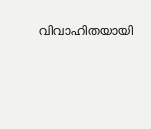വിവാഹിതയായി